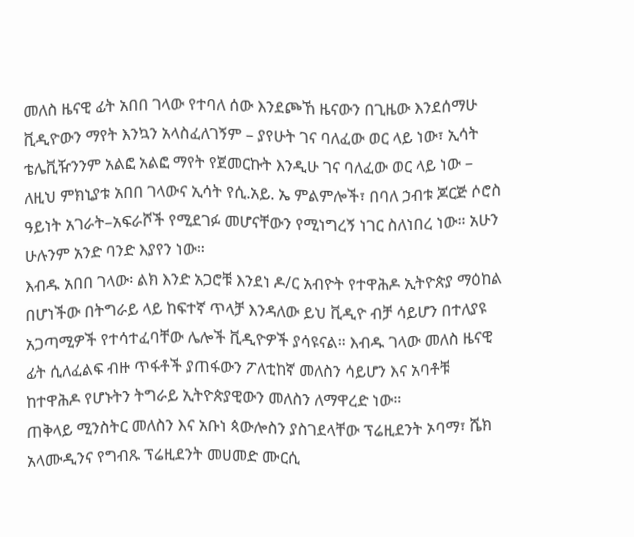መለስ ዜናዊ ፊት አበበ ገላው የተባለ ሰው እንደጮኸ ዜናውን በጊዜው እንደሰማሁ ቪዲዮውን ማየት እንኳን አላስፈለገኝም – ያየሁት ገና ባለፈው ወር ላይ ነው፣ ኢሳት ቴሌቪዥንንም አልፎ አልፎ ማየት የጀመርኩት እንዲሁ ገና ባለፈው ወር ላይ ነው – ለዚህ ምክኒያቱ አበበ ገላውና ኢሳት የሲ.አይ. ኤ ምልምሎች፣ በባለ ኃብቱ ጆርጅ ሶሮስ ዓይነት አገራት–አፍራሾች የሚደገፉ መሆናቸውን የሚነግረኝ ነገር ስለነበረ ነው። አሁን ሁሉንም አንድ ባንድ እያየን ነው።
እብዱ አበበ ገላው፡ ልክ እንድ አጋሮቹ እንደነ ዶ/ር አብዮት የተዋሕዶ ኢትዮጵያ ማዕከል በሆነችው በትግራይ ላይ ከፍተኛ ጥላቻ እንዳለው ይህ ቪዲዮ ብቻ ሳይሆን በተለያዩ አጋጣሚዎች የተሳተፈባቸው ሌሎች ቪዲዮዎች ያሳዩናል። እብዱ ገላው መለስ ዜናዊ ፊት ሲለፈልፍ ብዙ ጥፋቶች ያጠፋውን ፖለቲከኛ መለስን ሳይሆን እና አባቶቹ ከተዋሕዶ የሆኑትን ትግራይ ኢትዮጵያዊውን መለስን ለማዋረድ ነው።
ጠቅላይ ሚንስትር መለስን እና አቡነ ጳውሎስን ያስገደላቸው ፕሬዚደንት ኦባማ፣ ሼክ አላሙዲንና የግብጹ ፕሬዚደንት መሀመድ ሙርሲ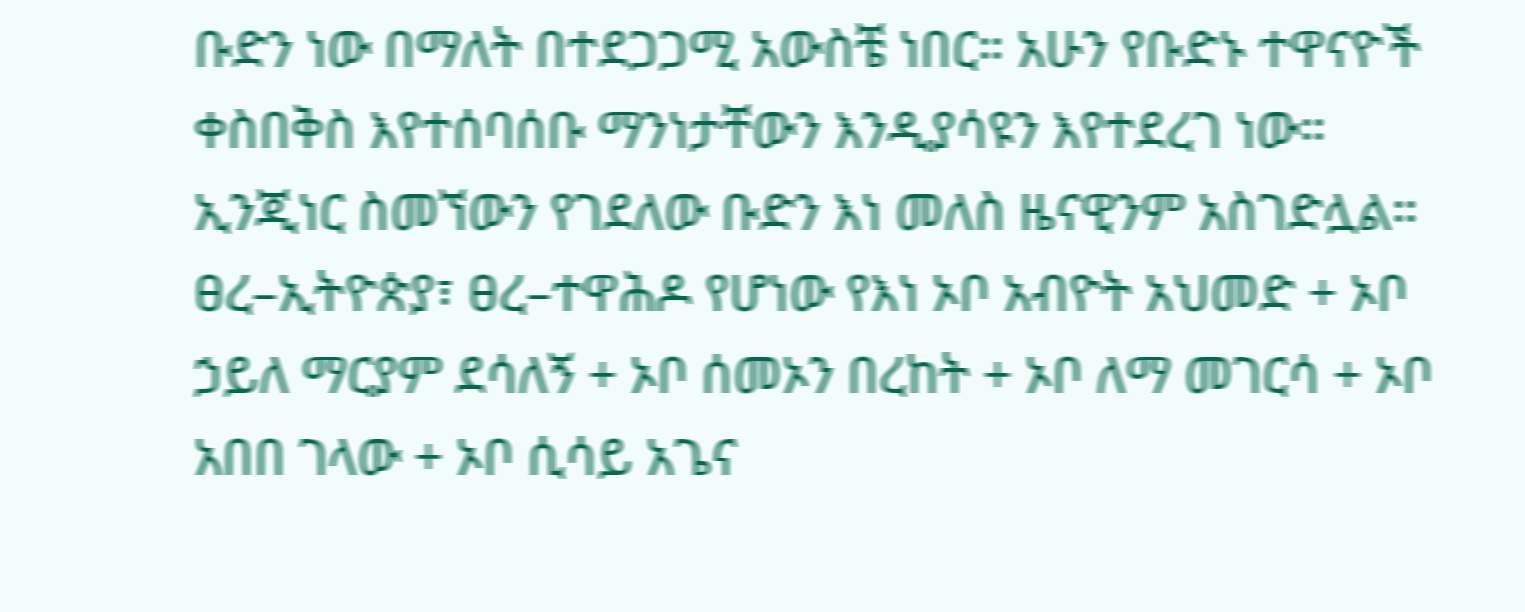ቡድን ነው በማለት በተደጋጋሚ አውስቼ ነበር። አሁን የቡድኑ ተዋናዮች ቀስበቅስ እየተሰባሰቡ ማንነታቸውን እንዲያሳዩን እየተደረገ ነው። ኢንጂነር ስመኘውን የገደለው ቡድን እነ መለስ ዜናዊንም አስገድሏል።
ፀረ–ኢትዮጵያ፣ ፀረ–ተዋሕዶ የሆነው የእነ ኦቦ አብዮት አህመድ + ኦቦ ኃይለ ማርያም ደሳለኝ + ኦቦ ሰመኦን በረከት + ኦቦ ለማ መገርሳ + ኦቦ አበበ ገላው + ኦቦ ሲሳይ አጌና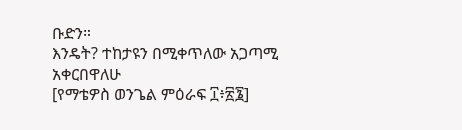ቡድን።
እንዴት? ተከታዩን በሚቀጥለው አጋጣሚ አቀርበዋለሁ
[የማቴዎስ ወንጌል ምዕራፍ ፲፥፳፮]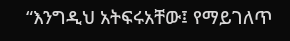“እንግዲህ አትፍሩአቸው፤ የማይገለጥ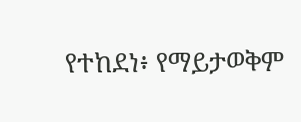የተከደነ፥ የማይታወቅም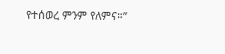የተሰወረ ምንም የለምና።”